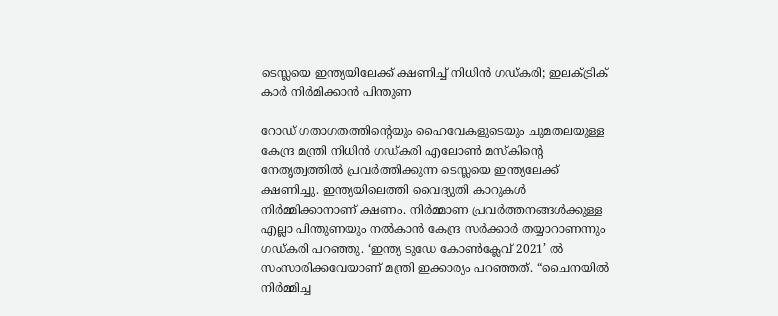ടെസ്ലയെ ഇന്ത്യയിലേക്ക് ക്ഷണിച്ച്‌ നിധിന്‍ ഗഡ്കരി; ഇലക്‌ട്രിക് കാര്‍ നിര്‍മിക്കാന്‍ പിന്തുണ

റോഡ് ഗതാഗതത്തിന്റെയും ഹൈവേകളുടെയും ചുമതലയുള്ള കേന്ദ്ര മന്ത്രി നിധിന്‍ ഗഡ്കരി എലോണ്‍ മസ്‌കിന്റെ നേതൃത്വത്തില്‍ പ്രവര്‍ത്തിക്കുന്ന ടെസ്ലയെ ഇന്ത്യലേക്ക് ക്ഷണിച്ചു. ഇന്ത്യയിലെത്തി വൈദ്യുതി കാറുകള്‍ നിര്‍മ്മിക്കാനാണ് ക്ഷണം. നിര്‍മ്മാണ പ്രവര്‍ത്തനങ്ങള്‍ക്കുള്ള എല്ലാ പിന്തുണയും നല്‍കാന്‍ കേന്ദ്ര സര്‍ക്കാര്‍ തയ്യാറാണന്നും ഗഡ്കരി പറഞ്ഞു. ‘ഇന്ത്യ ടുഡേ കോണ്‍ക്ലേവ് 2021’ ല്‍ സംസാരിക്കവേയാണ് മന്ത്രി ഇക്കാര്യം പറഞ്ഞത്. “ചൈനയില്‍ നിര്‍മ്മിച്ച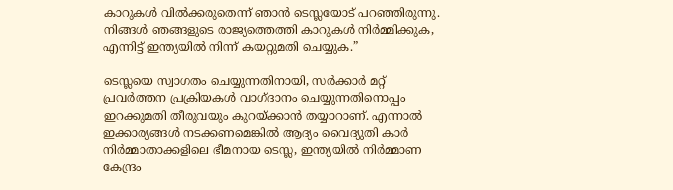കാറുകള്‍ വില്‍ക്കരുതെന്ന് ഞാന്‍ ടെസ്ലയോട് പറഞ്ഞിരുന്നു. നിങ്ങള്‍ ഞങ്ങളുടെ രാജ്യത്തെത്തി കാറുകള്‍ നിര്‍മ്മിക്കുക, എന്നിട്ട് ഇന്ത്യയില്‍ നിന്ന് കയറ്റുമതി ചെയ്യുക.”

ടെസ്ലയെ സ്വാഗതം ചെയ്യുന്നതിനായി, സര്‍ക്കാര്‍ മറ്റ് പ്രവര്‍ത്തന പ്രക്രിയകള്‍ വാഗ്ദാനം ചെയ്യുന്നതിനൊപ്പം ഇറക്കുമതി തീരുവയും കുറയ്ക്കാന്‍ തയ്യാറാണ്. എന്നാല്‍ ഇക്കാര്യങ്ങള്‍ നടക്കണമെങ്കില്‍ ആദ്യം വൈദ്യുതി കാര്‍ നിര്‍മ്മാതാക്കളിലെ ഭീമനായ ടെസ്ല, ഇന്ത്യയില്‍ നിര്‍മ്മാണ കേന്ദ്രം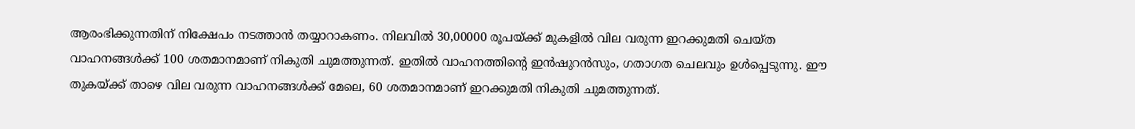ആരംഭിക്കുന്നതിന് നിക്ഷേപം നടത്താന്‍ തയ്യാറാകണം. നിലവില്‍ 30,00000 രൂപയ്ക്ക് മുകളില്‍ വില വരുന്ന ഇറക്കുമതി ചെയ്ത വാഹനങ്ങള്‍ക്ക് 100 ശതമാനമാണ് നികുതി ചുമത്തുന്നത്. ഇതില്‍ വാഹനത്തിന്റെ ഇന്‍ഷുറന്‍സും, ഗതാഗത ചെലവും ഉള്‍പ്പെടുന്നു. ഈ തുകയ്ക്ക് താഴെ വില വരുന്ന വാഹനങ്ങള്‍ക്ക് മേലെ, 60 ശതമാനമാണ് ഇറക്കുമതി നികുതി ചുമത്തുന്നത്.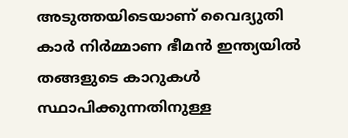അടുത്തയിടെയാണ് വൈദ്യുതി കാര്‍ നിര്‍മ്മാണ ഭീമന്‍ ഇന്ത്യയില്‍ തങ്ങളുടെ കാറുകള്‍ സ്ഥാപിക്കുന്നതിനുള്ള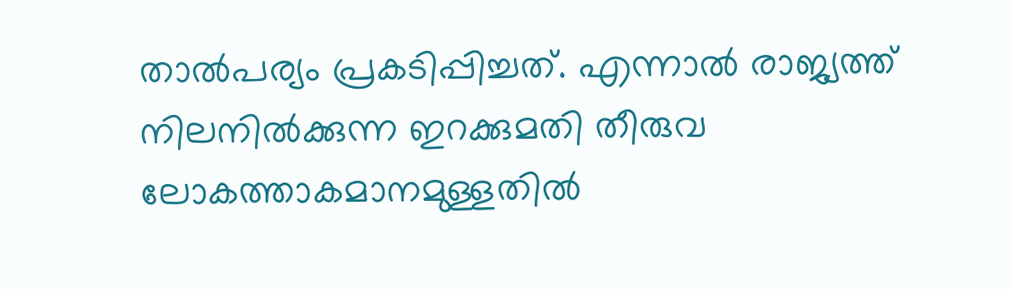താല്‍പര്യം പ്രകടിപ്പിച്ചത്. എന്നാല്‍ രാജ്യത്ത് നിലനില്‍ക്കുന്ന ഇറക്കുമതി തീരുവ ലോകത്താകമാനമുള്ളതില്‍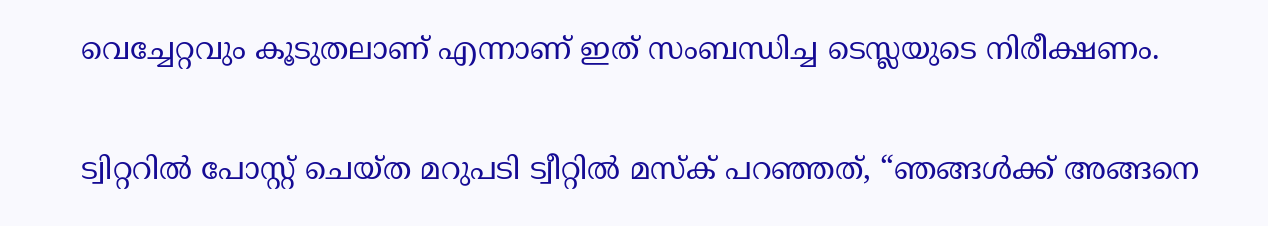വെച്ചേറ്റവും കൂടുതലാണ് എന്നാണ് ഇത് സംബന്ധിച്ച ടെസ്ലയുടെ നിരീക്ഷണം.

ട്വിറ്ററില്‍ പോസ്റ്റ് ചെയ്ത മറുപടി ട്വീറ്റില്‍ മസ്‌ക് പറഞ്ഞത്, “ഞങ്ങള്‍ക്ക് അങ്ങനെ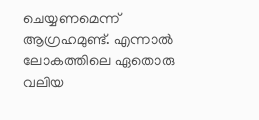ചെയ്യണമെന്ന് ആഗ്രഹമുണ്ട്. എന്നാല്‍ ലോകത്തിലെ ഏതൊരു വലിയ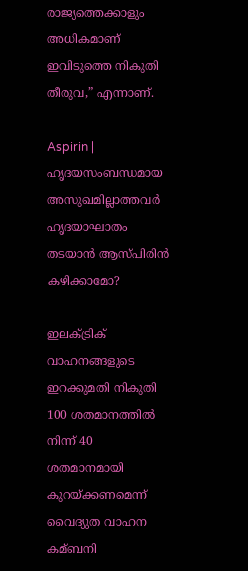രാജ്യത്തെക്കാളും അധികമാണ് ഇവിടുത്തെ നികുതി തീരുവ,” എന്നാണ്.

Aspirin | ഹൃദയസംബന്ധമായ അസുഖമില്ലാത്തവര്‍ ഹൃദയാഘാതം തടയാന്‍ ആസ്പിരിന്‍ കഴിക്കാമോ?

ഇലക്‌ട്രിക് വാഹനങ്ങളുടെ ഇറക്കുമതി നികുതി 100 ശതമാനത്തില്‍ നിന്ന് 40 ശതമാനമായി കുറയ്ക്കണമെന്ന് വൈദ്യുത വാഹന കമ്ബനി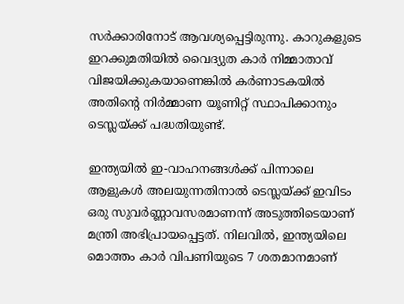സര്‍ക്കാരിനോട് ആവശ്യപ്പെട്ടിരുന്നു. കാറുകളുടെ ഇറക്കുമതിയില്‍ വൈദ്യുത കാര്‍ നിമ്മാതാവ് വിജയിക്കുകയാണെങ്കില്‍ കര്‍ണാടകയില്‍ അതിന്റെ നിര്‍മ്മാണ യൂണിറ്റ് സ്ഥാപിക്കാനും ടെസ്ലയ്ക്ക് പദ്ധതിയുണ്ട്.

ഇന്ത്യയില്‍ ഇ-വാഹനങ്ങള്‍ക്ക് പിന്നാലെ ആളുകള്‍ അലയുന്നതിനാല്‍ ടെസ്ലയ്ക്ക് ഇവിടം ഒരു സുവര്‍ണ്ണാവസരമാണന്ന് അടുത്തിടെയാണ് മന്ത്രി അഭിപ്രായപ്പെട്ടത്. നിലവില്‍, ഇന്ത്യയിലെ മൊത്തം കാര്‍ വിപണിയുടെ 7 ശതമാനമാണ്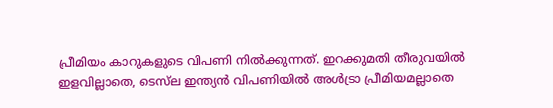പ്രീമിയം കാറുകളുടെ വിപണി നില്‍ക്കുന്നത്. ഇറക്കുമതി തീരുവയില്‍ ഇളവില്ലാതെ, ടെസ്‌ല ഇന്ത്യന്‍ വിപണിയില്‍ അള്‍ട്രാ പ്രീമിയമല്ലാതെ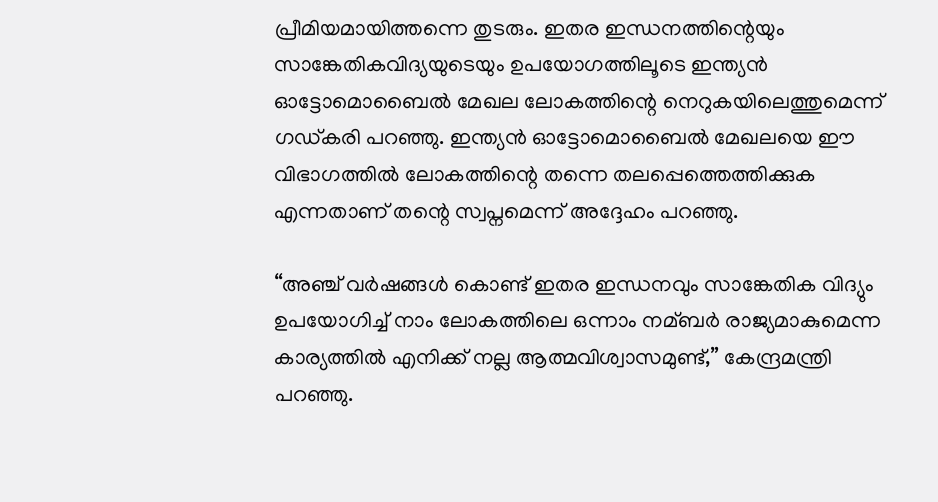പ്രീമിയമായിത്തന്നെ തുടരും. ഇതര ഇന്ധനത്തിന്റെയും സാങ്കേതികവിദ്യയുടെയും ഉപയോഗത്തിലൂടെ ഇന്ത്യന്‍ ഓട്ടോമൊബൈല്‍ മേഖല ലോകത്തിന്റെ നെറുകയിലെത്തുമെന്ന് ഗഡ്കരി പറഞ്ഞു. ഇന്ത്യന്‍ ഓട്ടോമൊബൈല്‍ മേഖലയെ ഈ വിഭാഗത്തില്‍ ലോകത്തിന്റെ തന്നെ തലപ്പെത്തെത്തിക്കുക എന്നതാണ് തന്റെ സ്വപ്നമെന്ന് അദ്ദേഹം പറഞ്ഞു.

“അഞ്ച് വര്‍ഷങ്ങള്‍ കൊണ്ട് ഇതര ഇന്ധനവും സാങ്കേതിക വിദ്യും ഉപയോഗിച്ച്‌ നാം ലോകത്തിലെ ഒന്നാം നമ്ബര്‍ രാജ്യമാകുമെന്ന കാര്യത്തില്‍ എനിക്ക് നല്ല ആത്മവിശ്വാസമുണ്ട്,” കേന്ദ്രമന്ത്രി പറഞ്ഞു.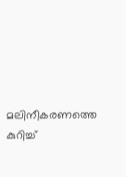മലിനീകരണത്തെ കുറിച്ച്‌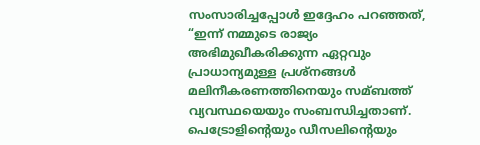സംസാരിച്ചപ്പോള്‍ ഇദ്ദേഹം പറഞ്ഞത്, “ഇന്ന് നമ്മുടെ രാജ്യം അഭിമുഖീകരിക്കുന്ന ഏറ്റവും പ്രാധാന്യമുള്ള പ്രശ്നങ്ങള്‍ മലിനീകരണത്തിനെയും സമ്ബത്ത് വ്യവസ്ഥയെയും സംബന്ധിച്ചതാണ്. പെട്രോളിന്റെയും ഡീസലിന്റെയും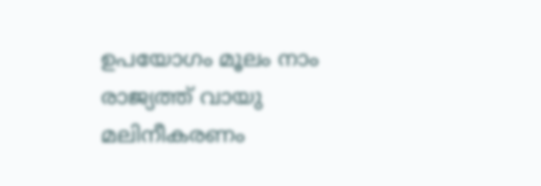ഉപയോഗം മൂലം നാം രാജ്യത്ത് വായു മലിനീകരണം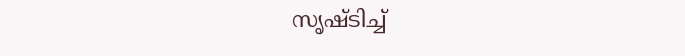സൃഷ്ടിച്ച്‌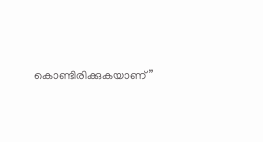കൊണ്ടിരിക്കുകയാണ്”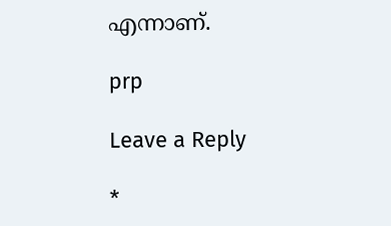എന്നാണ്.

prp

Leave a Reply

*